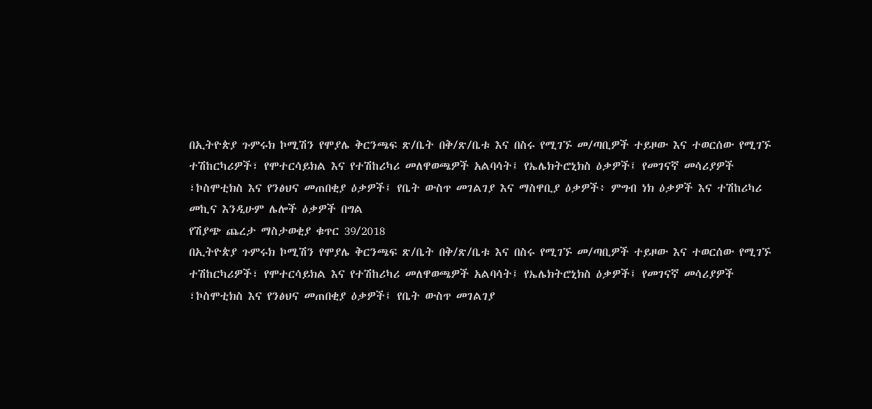በኢትዮጵያ ጉምሩክ ኮሚሽን የሞያሌ ቅርንጫፍ ጽ/ቤት በቅ/ጽ/ቤቱ እና በስሩ የሚገኙ መ/ጣቢዎች ተይዞው እና ተወርሰው የሚገኙ ተሽከርካሪዎች፣ የሞተርሳይክል እና የተሽከሪካሪ መለዋወጫዎች አልባሳት፤ የኤሌክትሮኒክስ ዕቃዎች፤ የመገናኛ መሳሪያዎች ፣ኮስሞቲክስ እና የንፅህና መጠበቂያ ዕቃዎች፤ የቤት ውስጥ መገልገያ እና ማስዋቢያ ዕቃዎች፥ ምግብ ነክ ዕቃዎች እና ተሽከሪካሪ መኪና እንዲሁም ሌሎች ዕቃዎች በግል
የሽያጭ ጨረታ ማስታወቂያ ቁጥር 39/2018
በኢትዮጵያ ጉምሩክ ኮሚሽን የሞያሌ ቅርንጫፍ ጽ/ቤት በቅ/ጽ/ቤቱ እና በስሩ የሚገኙ መ/ጣቢዎች ተይዞው እና ተወርሰው የሚገኙ ተሽከርካሪዎች፣ የሞተርሳይክል እና የተሽከሪካሪ መለዋወጫዎች አልባሳት፤ የኤሌክትሮኒክስ ዕቃዎች፤ የመገናኛ መሳሪያዎች ፣ኮስሞቲክስ እና የንፅህና መጠበቂያ ዕቃዎች፤ የቤት ውስጥ መገልገያ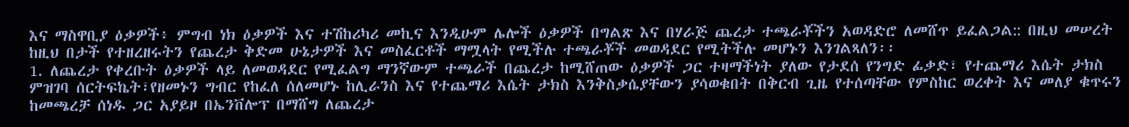እና ማስዋቢያ ዕቃዎች፥ ምግብ ነክ ዕቃዎች እና ተሽከሪካሪ መኪና እንዲሁም ሌሎች ዕቃዎች በግልጽ እና በሃራጅ ጨረታ ተጫራቾችን አወዳድሮ ለመሸጥ ይፈልጋል:: በዚህ መሠረት ከዚህ በታች የተዘረዘሩትን የጨረታ ቅድመ ሁኔታዎች እና መስፈርቶች ማሟላት የሚችሉ ተጫራቾች መወዳደር የሚትችሉ መሆኑን እንገልጻለን፡፡
1. ለጨረታ የቀረቡት ዕቃዎች ላይ ለመወዳደር የሚፈልግ ማንኛውም ተጫራች በጨረታ ከሚሸጠው ዕቃዎች ጋር ተዛማችነት ያለው የታደሰ የንግድ ፊቃድ፣ የተጨማሪ እሴት ታክስ ምዝገባ ሰርትፍኬት፣የዘመኑን ግብር የከፈለ ሰለመሆኑ ከሊራንስ እና የተጨማሪ እሴት ታክስ እንቅስቃሴያቸውን ያሳወቁበት በቅርብ ጊዜ የተሰጣቸው የምስከር ወረቀት እና መለያ ቁጥሩን ከመጫረቻ ሰነዱ ጋር አያይዞ በኤንቨሎፕ በማሸግ ለጨረታ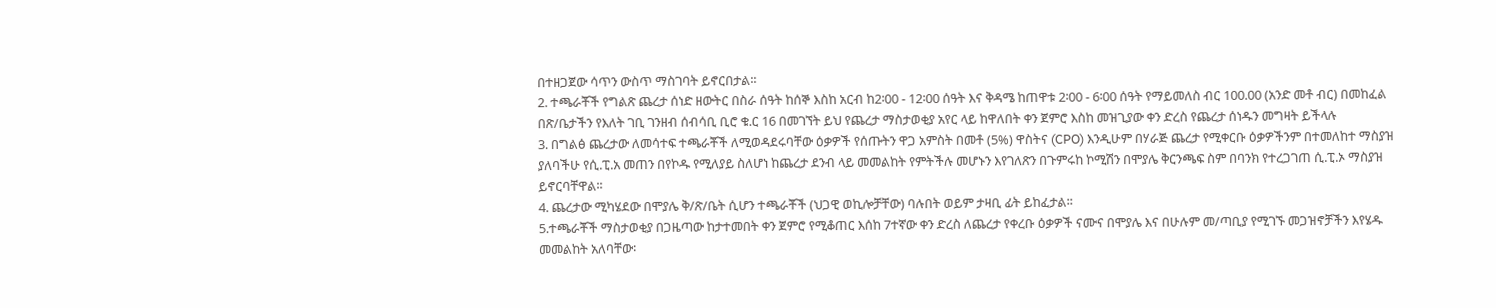በተዘጋጀው ሳጥን ውስጥ ማስገባት ይኖርበታል፡፡
2. ተጫራቾች የግልጽ ጨረታ ሰነድ ዘውትር በስራ ሰዓት ከሰኞ እስከ አርብ ከ2፡00 - 12፡00 ሰዓት እና ቅዳሜ ከጠዋቱ 2፡00 - 6፡00 ሰዓት የማይመለስ ብር 100.00 (አንድ መቶ ብር) በመከፈል በጽ/ቤታችን የእለት ገቢ ገንዘብ ሰብሳቢ ቢሮ ቁ.ር 16 በመገኘት ይህ የጨረታ ማስታወቂያ አየር ላይ ከዋለበት ቀን ጀምሮ እስከ መዝጊያው ቀን ድረስ የጨረታ ሰነዱን መግዛት ይችላሉ
3. በግልፅ ጨረታው ለመሳተፍ ተጫራቾች ለሚወዳደሩባቸው ዕቃዎች የሰጡትን ዋጋ አምስት በመቶ (5%) ዋስትና (CPO) እንዲሁም በሃራጅ ጨረታ የሚቀርቡ ዕቃዎችንም በተመለከተ ማስያዝ ያለባችሁ የሲ.ፒ.አ መጠን በየኮዱ የሚለያይ ስለሆነ ከጨረታ ደንብ ላይ መመልከት የምትችሉ መሆኑን እየገለጽን በጉምሩከ ኮሚሽን በሞያሌ ቅርንጫፍ ስም በባንክ የተረጋገጠ ሲ.ፒ.ኦ ማስያዝ ይኖርባቸዋል፡፡
4. ጨረታው ሚካሄደው በሞያሌ ቅ/ጽ/ቤት ሲሆን ተጫራቾች (ህጋዊ ወኪሎቻቸው) ባሉበት ወይም ታዛቢ ፊት ይከፈታል፡፡
5.ተጫራቾች ማስታወቂያ በጋዜጣው ከታተመበት ቀን ጀምሮ የሚቆጠር እሰከ 7ተኛው ቀን ድረስ ለጨረታ የቀረቡ ዕቃዎች ናሙና በሞያሌ እና በሁሉም መ/ጣቢያ የሚገኙ መጋዝኖቻችን እየሄዱ መመልከት አለባቸው፡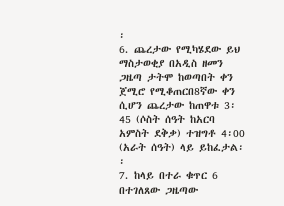፡
6. ጨረታው የሚካሄደው ይህ ማስታወቂያ በአዲስ ዘመን ጋዜጣ ታትሞ ከወጣበት ቀን ጀሚሮ የሚቆጠርበ8ኛው ቀን ሲሆን ጨረታው ከጠዋቱ 3፡45 (ሶስት ሰዓት ከአርባ አምስት ደቅቃ) ተዝግቶ 4፡00 (አራት ሰዓት) ላይ ይከፈታል፡፡
7. ከላይ በተራ ቁጥር 6 በተገለጸው ጋዜጣው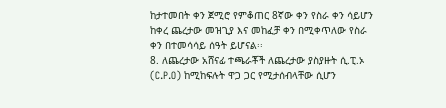ከታተመበት ቀን ጀሚሮ የምቆጠር 8ኛው ቀን የስራ ቀን ሳይሆን ከቀረ ጨረታው መዝጊያ እና መከፈቻ ቀን በሚቀጥለው የስራ ቀን በተመሳሳይ ሰዓት ይሆናል፡፡
8. ለጨረታው አሸናፊ ተጫራቾች ለጨረታው ያስያዙት ሲ.ፒ.ኦ (C.P.O) ከሚከፍሉት ዋጋ ጋር የሚታሰብላቸው ሲሆን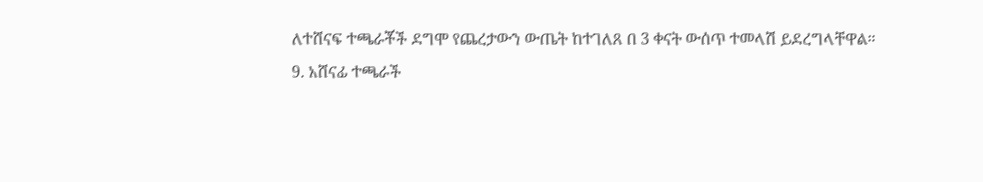ለተሸናፍ ተጫራቾች ደግሞ የጨረታውን ውጤት ከተገለጸ በ 3 ቀናት ውሰጥ ተመላሽ ይደረግላቸዋል።
9. አሸናፊ ተጫራች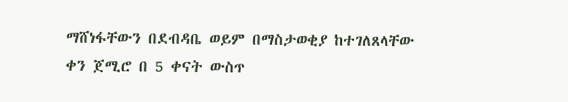ማሸነፋቸውን በደብዳቤ ወይም በማስታወቂያ ከተገለጸላቸው ቀን ጀሚሮ በ 5 ቀናት ውስጥ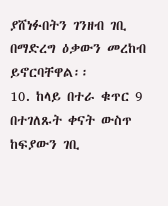ያሸነፉበትን ገንዘብ ገቢ በማድረግ ዕቃውን መረከብ ይኖርባቸዋል፡፡
10. ከላይ በተራ ቁጥር 9 በተገለጹት ቀናት ውስጥ ከፍያውን ገቢ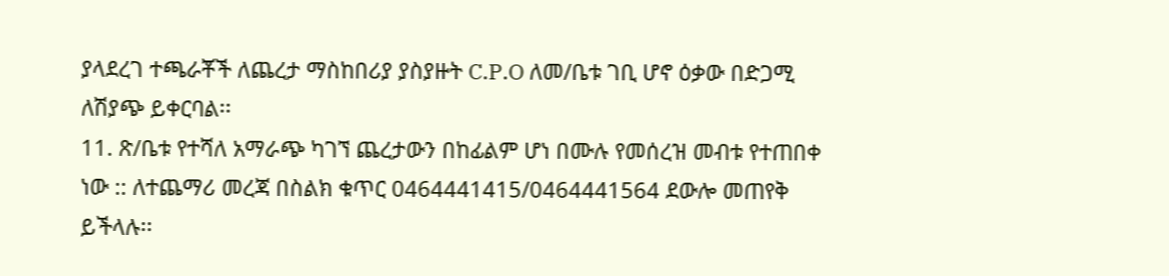ያላደረገ ተጫራቾች ለጨረታ ማስከበሪያ ያስያዙት C.P.O ለመ/ቤቱ ገቢ ሆኖ ዕቃው በድጋሚ ለሽያጭ ይቀርባል፡፡
11. ጽ/ቤቱ የተሻለ አማራጭ ካገኘ ጨረታውን በከፊልም ሆነ በሙሉ የመሰረዝ መብቱ የተጠበቀ ነው :: ለተጨማሪ መረጃ በስልክ ቁጥር 0464441415/0464441564 ደውሎ መጠየቅ ይችላሉ፡፡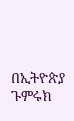በኢትዮጵያ ጉምሩክ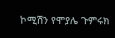ኮሚሽን የሞያሌ ጉምሩክ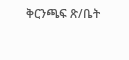ቅርንጫፍ ጽ/ቤት